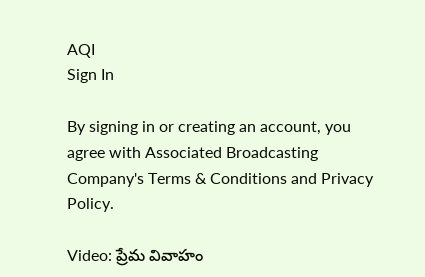AQI
Sign In

By signing in or creating an account, you agree with Associated Broadcasting Company's Terms & Conditions and Privacy Policy.

Video: ప్రేమ వివాహం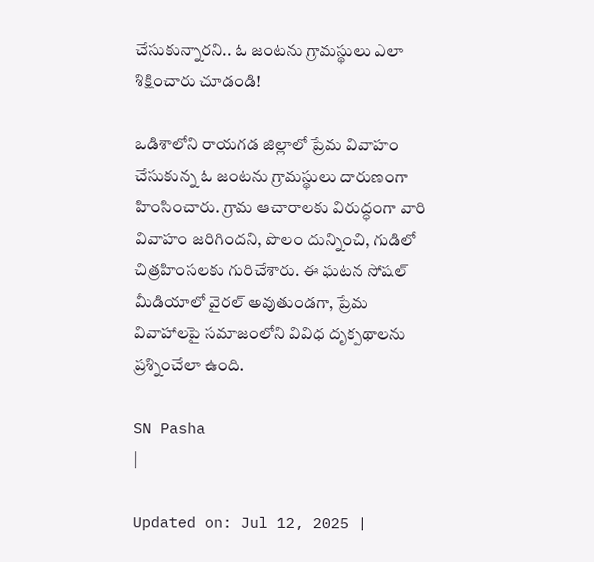చేసుకున్నారని.. ఓ జంటను గ్రామస్థులు ఎలా శిక్షించారు చూడండి!

ఒడిశాలోని రాయగడ జిల్లాలో ప్రేమ వివాహం చేసుకున్న ఓ జంటను గ్రామస్థులు దారుణంగా హింసించారు. గ్రామ ఆచారాలకు విరుద్ధంగా వారి వివాహం జరిగిందని, పొలం దున్నించి, గుడిలో చిత్రహింసలకు గురిచేశారు. ఈ ఘటన సోషల్ మీడియాలో వైరల్ అవుతుండగా, ప్రేమ వివాహాలపై సమాజంలోని వివిధ దృక్పథాలను ప్రశ్నించేలా ఉంది.

SN Pasha
|

Updated on: Jul 12, 2025 |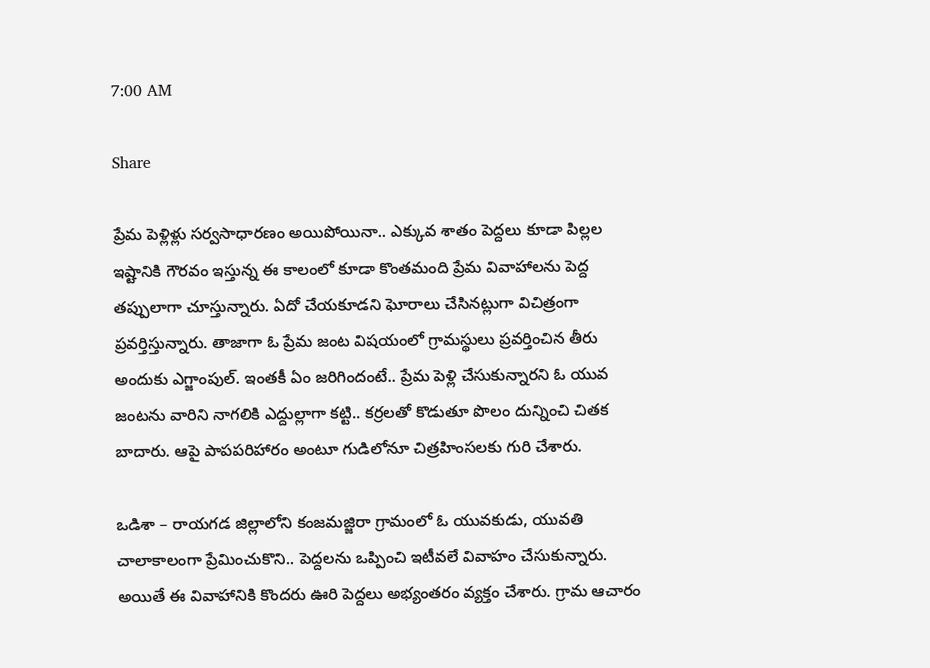7:00 AM

Share

ప్రేమ పెళ్లిళ్లు సర్వసాధారణం అయిపోయినా.. ఎక్కువ శాతం పెద్దలు కూడా పిల్లల ఇష్టానికి గౌరవం ఇస్తున్న ఈ కాలంలో కూడా కొంతమంది ప్రేమ వివాహాలను పెద్ద తప్పులాగా చూస్తున్నారు. ఏదో చేయకూడని ఘోరాలు చేసినట్లుగా విచిత్రంగా ప్రవర్తిస్తున్నారు. తాజాగా ఓ ప్రేమ జంట విషయంలో గ్రామస్థులు ప్రవర్తించిన తీరు అందుకు ఎగ్జాంపుల్‌. ఇంతకీ ఏం జరిగిందంటే.. ప్రేమ పెళ్లి చేసుకున్నారని ఓ యువ జంటను వారిని నాగలికి ఎద్దుల్లాగా కట్టి.. కర్రలతో కొడుతూ పొలం దున్నించి చితక బాదారు. ఆపై పాపపరిహారం అంటూ గుడిలోనూ చిత్రహింసలకు గురి చేశారు.

ఒడిశా – రాయగడ జిల్లాలోని కంజమజ్జిరా గ్రామంలో ఓ యువకుడు, యువతి చాలాకాలంగా ప్రేమించుకొని.. పెద్దలను ఒప్పించి ఇటీవలే వివాహం చేసుకున్నారు. అయితే ఈ వివాహానికి కొందరు ఊరి పెద్దలు అభ్యంతరం వ్యక్తం చేశారు. గ్రామ ఆచారం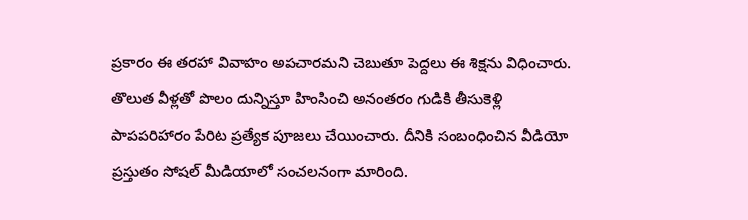ప్రకారం ఈ తరహా వివాహం అపచారమని చెబుతూ పెద్దలు ఈ శిక్షను విధించారు. తొలుత వీళ్లతో పొలం దున్నిస్తూ హింసించి అనంతరం గుడికి తీసుకెళ్లి పాపపరిహారం పేరిట ప్రత్యేక పూజలు చేయించారు. దీనికి సంబంధించిన వీడియో ప్రస్తుతం సోషల్‌ మీడియాలో సంచలనంగా మారింది.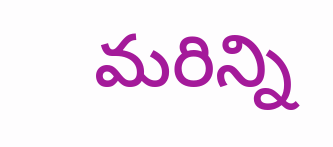మరిన్ని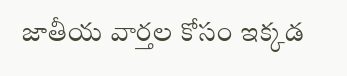జాతీయ వార్తల కోసం ఇక్కడ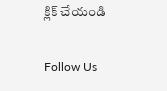క్లిక్ చేయండి

Follow Us